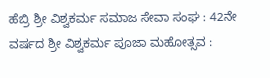ಹೆಬ್ರಿ ಶ್ರೀ ವಿಶ್ವಕರ್ಮ ಸಮಾಜ ಸೇವಾ ಸಂಘ : 42ನೇ ವರ್ಷದ ಶ್ರೀ ವಿಶ್ವಕರ್ಮ ಪೂಜಾ ಮಹೋತ್ಸವ :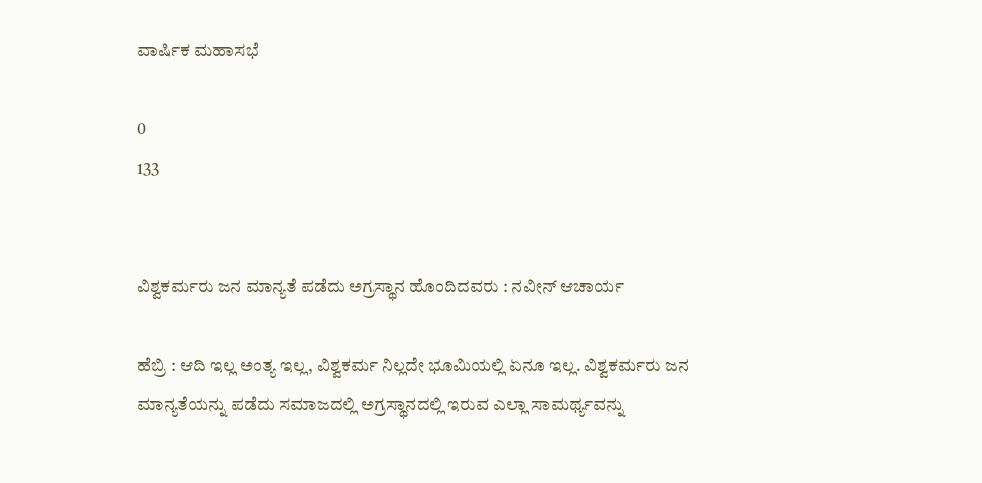ವಾರ್ಷಿಕ ಮಹಾಸಭೆ

0
133


ವಿಶ್ವಕರ್ಮರು ಜನ ಮಾನ್ಯತೆ ಪಡೆದು ಅಗ್ರಸ್ಥಾನ ಹೊಂದಿದವರು : ನವೀನ್‌ ಆಚಾರ್ಯ

ಹೆಬ್ರಿ : ಆದಿ ಇಲ್ಲ ಅಂತ್ಯ ಇಲ್ಲ, ವಿಶ್ವಕರ್ಮ ನಿಲ್ಲದೇ ಭೂಮಿಯಲ್ಲಿ ಏನೂ ಇಲ್ಲ. ವಿಶ್ವಕರ್ಮರು ಜನ ಮಾನ್ಯತೆಯನ್ನು ಪಡೆದು ಸಮಾಜದಲ್ಲಿ ಅಗ್ರಸ್ಥಾನದಲ್ಲಿ ಇರುವ ಎಲ್ಲಾ ಸಾಮರ್ಥ್ಯವನ್ನು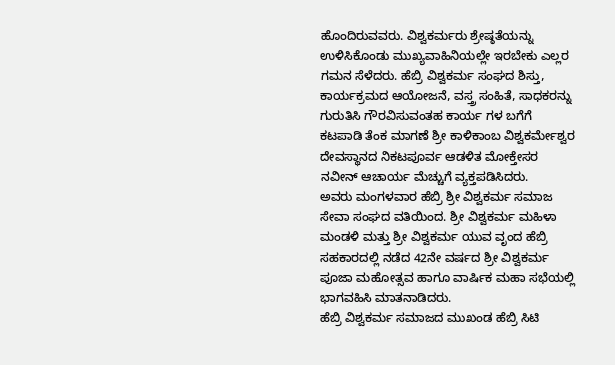ಹೊಂದಿರುವವರು. ವಿಶ್ವಕರ್ಮರು ಶ್ರೇಷ್ಠತೆಯನ್ನು ಉಳಿಸಿಕೊಂಡು ಮುಖ್ಯವಾಹಿನಿಯಲ್ಲೇ ಇರಬೇಕು ಎಲ್ಲರ ಗಮನ ಸೆಳೆದರು. ಹೆಬ್ರಿ ವಿಶ್ವಕರ್ಮ ಸಂಘದ ಶಿಸ್ತು, ಕಾರ್ಯಕ್ರಮದ ಆಯೋಜನೆ, ವಸ್ತ್ರ ಸಂಹಿತೆ, ಸಾಧಕರನ್ನು ಗುರುತಿಸಿ ಗೌರವಿಸುವಂತಹ ಕಾರ್ಯ ಗಳ ಬಗೆಗೆ ಕಟಪಾಡಿ ತೆಂಕ ಮಾಗಣೆ ಶ್ರೀ ಕಾಳಿಕಾಂಬ ವಿಶ್ವಕರ್ಮೇಶ್ವರ ದೇವಸ್ಥಾನದ ನಿಕಟಪೂರ್ವ ಆಡಳಿತ ಮೋಕ್ತೇಸರ ನವೀನ್‌ ಆಚಾರ್ಯ ಮೆಚ್ಚುಗೆ ವ್ಯಕ್ತಪಡಿಸಿದರು.
ಅವರು ಮಂಗಳವಾರ ಹೆಬ್ರಿ ಶ್ರೀ ವಿಶ್ವಕರ್ಮ ಸಮಾಜ ಸೇವಾ ಸಂಘದ ವತಿಯಿಂದ. ಶ್ರೀ ವಿಶ್ವಕರ್ಮ ಮಹಿಳಾ ಮಂಡಳಿ ಮತ್ತು ಶ್ರೀ ವಿಶ್ವಕರ್ಮ ಯುವ ವೃಂದ ಹೆಬ್ರಿ ಸಹಕಾರದಲ್ಲಿ ನಡೆದ 42ನೇ ವರ್ಷದ ಶ್ರೀ ವಿಶ್ವಕರ್ಮ ಪೂಜಾ ಮಹೋತ್ಸವ ಹಾಗೂ ವಾರ್ಷಿಕ ಮಹಾ ಸಭೆಯಲ್ಲಿ ಭಾಗವಹಿಸಿ ಮಾತನಾಡಿದರು.
ಹೆಬ್ರಿ ವಿಶ್ವಕರ್ಮ ಸಮಾಜದ ಮುಖಂಡ ಹೆಬ್ರಿ ಸಿಟಿ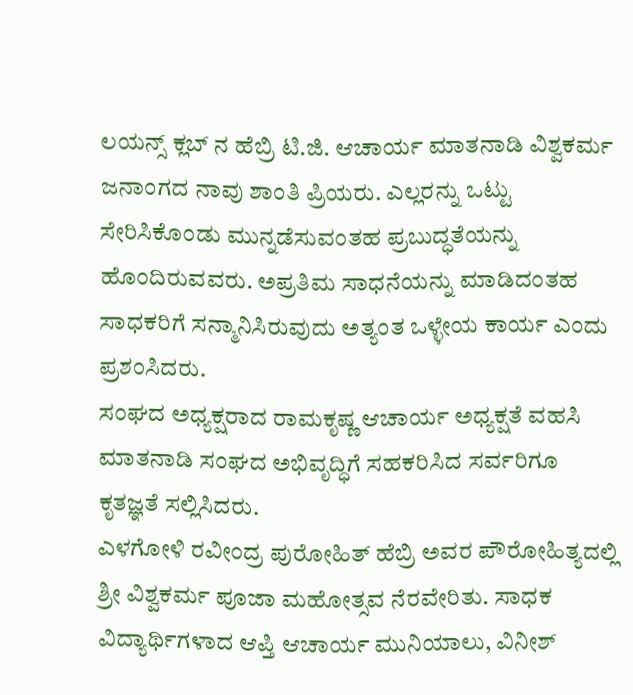ಲಯನ್ಸ್‌ ಕ್ಲಬ್‌ ನ ಹೆಬ್ರಿ ಟಿ.ಜಿ. ಆಚಾರ್ಯ ಮಾತನಾಡಿ ವಿಶ್ವಕರ್ಮ ಜನಾಂಗದ ನಾವು ಶಾಂತಿ ಪ್ರಿಯರು. ಎಲ್ಲರನ್ನು ಒಟ್ಟು ಸೇರಿಸಿಕೊಂಡು ಮುನ್ನಡೆಸುವಂತಹ ಪ್ರಬುದ್ಧತೆಯನ್ನು ಹೊಂದಿರುವವರು. ಅಪ್ರತಿಮ ಸಾಧನೆಯನ್ನು ಮಾಡಿದಂತಹ ಸಾಧಕರಿಗೆ ಸನ್ಮಾನಿಸಿರುವುದು ಅತ್ಯಂತ ಒಳ್ಳೇಯ ಕಾರ್ಯ ಎಂದು ಪ್ರಶಂಸಿದರು.
ಸಂಘದ ಅಧ್ಯಕ್ಷರಾದ ರಾಮಕೃಷ್ಣ ಆಚಾರ್ಯ ಅಧ್ಯಕ್ಷತೆ ವಹಸಿ ಮಾತನಾಡಿ ಸಂಘದ ಅಭಿವೃದ್ಧಿಗೆ ಸಹಕರಿಸಿದ ಸರ್ವರಿಗೂ ಕೃತಜ್ಞತೆ ಸಲ್ಲಿಸಿದರು.
ಎಳಗೋಳಿ ರವೀಂದ್ರ ಪುರೋಹಿತ್‌ ಹೆಬ್ರಿ ಅವರ ಪೌರೋಹಿತ್ಯದಲ್ಲಿ ಶ್ರೀ ವಿಶ್ವಕರ್ಮ ಪೂಜಾ ಮಹೋತ್ಸವ ನೆರವೇರಿತು. ಸಾಧಕ ವಿದ್ಯಾರ್ಥಿಗಳಾದ ಆಪ್ತಿ ಆಚಾರ್ಯ ಮುನಿಯಾಲು, ವಿನೀಶ್‌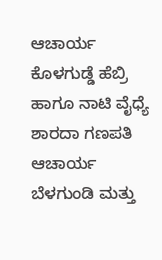ಆಚಾರ್ಯ ಕೊಳಗುಡ್ಡೆ ಹೆಬ್ರಿ ಹಾಗೂ ನಾಟಿ ವೈಧ್ಯೆ ಶಾರದಾ ಗಣಪತಿ ಆಚಾರ್ಯ ಬೆಳಗುಂಡಿ ಮತ್ತು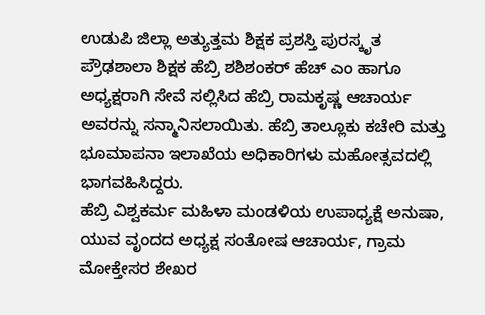ಉಡುಪಿ ಜಿಲ್ಲಾ ಅತ್ಯುತ್ತಮ ಶಿಕ್ಷಕ ಪ್ರಶಸ್ತಿ ಪುರಸ್ಕೃತ ಪ್ರೌಢಶಾಲಾ ಶಿಕ್ಷಕ ಹೆಬ್ರಿ ಶಶಿಶಂಕರ್‌ ಹೆಚ್‌ ಎಂ ಹಾಗೂ ಅಧ್ಯಕ್ಷರಾಗಿ ಸೇವೆ ಸಲ್ಲಿಸಿದ ಹೆಬ್ರಿ ರಾಮಕೃಷ್ಣ ಆಚಾರ್ಯ ಅವರನ್ನು ಸನ್ಮಾನಿಸಲಾಯಿತು. ಹೆಬ್ರಿ ತಾಲ್ಲೂಕು ಕಚೇರಿ ಮತ್ತು ಭೂಮಾಪನಾ ಇಲಾಖೆಯ ಅಧಿಕಾರಿಗಳು ಮಹೋತ್ಸವದಲ್ಲಿ ಭಾಗವಹಿಸಿದ್ದರು.
ಹೆಬ್ರಿ ವಿಶ್ವಕರ್ಮ ಮಹಿಳಾ ಮಂಡಳಿಯ ಉಪಾಧ್ಯಕ್ಷೆ ಅನುಷಾ, ಯುವ ವೃಂದದ ಅಧ್ಯಕ್ಷ ಸಂತೋಷ ಆಚಾರ್ಯ, ಗ್ರಾಮ ಮೋಕ್ತೇಸರ ಶೇಖರ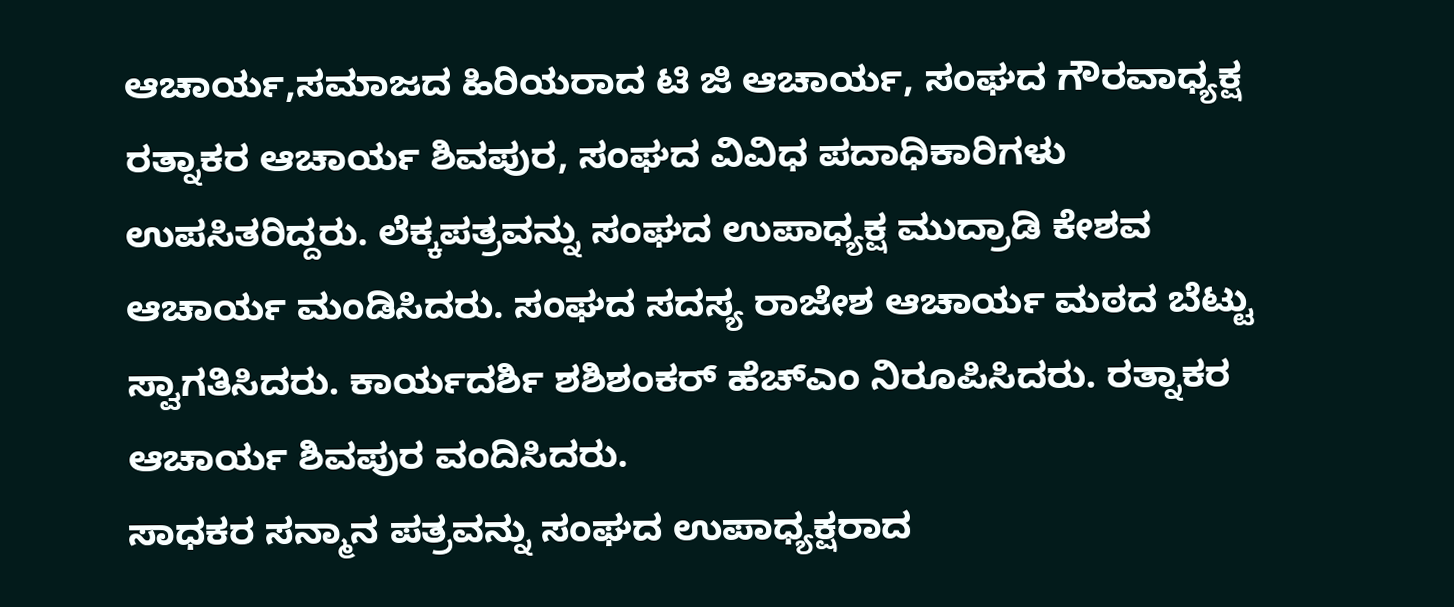ಆಚಾರ್ಯ,ಸಮಾಜದ ಹಿರಿಯರಾದ ಟಿ ಜಿ ಆಚಾರ್ಯ, ಸಂಘದ ಗೌರವಾಧ್ಯಕ್ಷ ರತ್ನಾಕರ ಆಚಾರ್ಯ ಶಿವಪುರ, ಸಂಘದ ವಿವಿಧ ಪದಾಧಿಕಾರಿಗಳು ಉಪಸಿತರಿದ್ದರು. ಲೆಕ್ಕಪತ್ರವನ್ನು ಸಂಘದ ಉಪಾಧ್ಯಕ್ಷ ಮುದ್ರಾಡಿ ಕೇಶವ ಆಚಾರ್ಯ ಮಂಡಿಸಿದರು. ಸಂಘದ ಸದಸ್ಯ ರಾಜೇಶ ಆಚಾರ್ಯ ಮಠದ ಬೆಟ್ಟು ಸ್ವಾಗತಿಸಿದರು. ಕಾರ್ಯದರ್ಶಿ ಶಶಿಶಂಕರ್ ಹೆಚ್ಎಂ ನಿರೂಪಿಸಿದರು. ರತ್ನಾಕರ ಆಚಾರ್ಯ ಶಿವಪುರ ವಂದಿಸಿದರು.
ಸಾಧಕರ ಸನ್ಮಾನ ಪತ್ರವನ್ನು ಸಂಘದ ಉಪಾಧ್ಯಕ್ಷರಾದ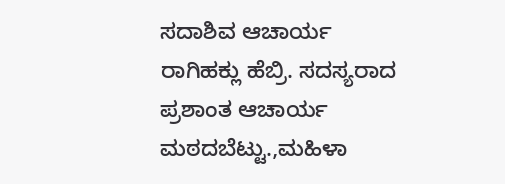ಸದಾಶಿವ ಆಚಾರ್ಯ ರಾಗಿಹಕ್ಲು ಹೆಬ್ರಿ. ಸದಸ್ಯರಾದ ಪ್ರಶಾಂತ ಆಚಾರ್ಯ ಮಠದಬೆಟ್ಟು.,ಮಹಿಳಾ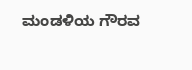ಮಂಡಳಿಯ ಗೌರವ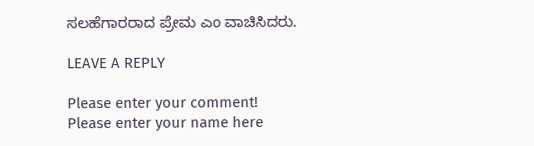ಸಲಹೆಗಾರರಾದ ಪ್ರೇಮ ಎಂ ವಾಚಿಸಿದರು.

LEAVE A REPLY

Please enter your comment!
Please enter your name here